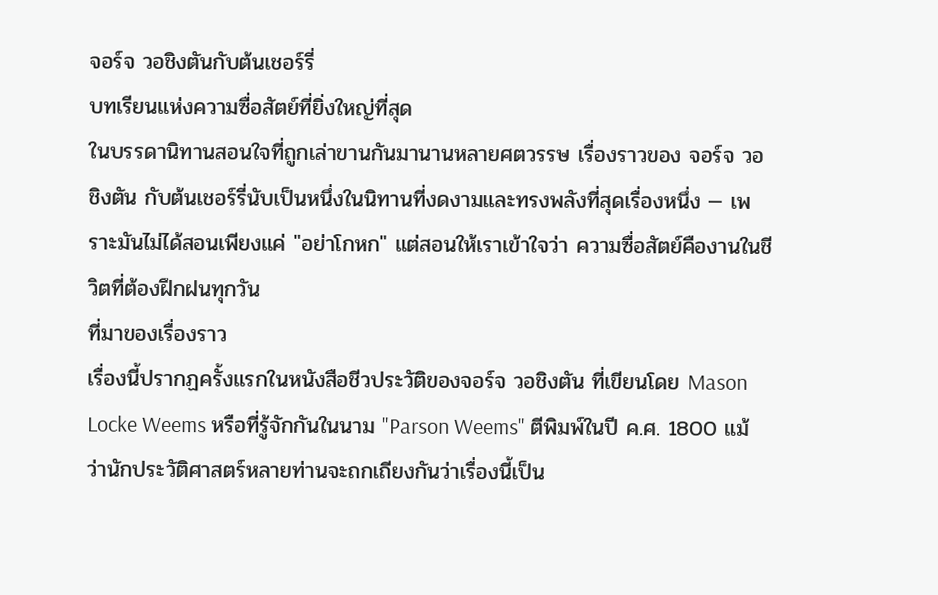จอร์จ วอชิงตันกับต้นเชอร์รี่
บทเรียนแห่งความซื่อสัตย์ที่ยิ่งใหญ่ที่สุด
ในบรรดานิทานสอนใจที่ถูกเล่าขานกันมานานหลายศตวรรษ เรื่องราวของ จอร์จ วอชิงตัน กับต้นเชอร์รี่นับเป็นหนึ่งในนิทานที่งดงามและทรงพลังที่สุดเรื่องหนึ่ง — เพราะมันไม่ได้สอนเพียงแค่ "อย่าโกหก" แต่สอนให้เราเข้าใจว่า ความซื่อสัตย์คืองานในชีวิตที่ต้องฝึกฝนทุกวัน
ที่มาของเรื่องราว
เรื่องนี้ปรากฏครั้งแรกในหนังสือชีวประวัติของจอร์จ วอชิงตัน ที่เขียนโดย Mason Locke Weems หรือที่รู้จักกันในนาม "Parson Weems" ตีพิมพ์ในปี ค.ศ. 1800 แม้ว่านักประวัติศาสตร์หลายท่านจะถกเถียงกันว่าเรื่องนี้เป็น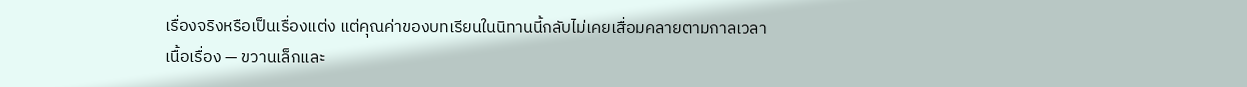เรื่องจริงหรือเป็นเรื่องแต่ง แต่คุณค่าของบทเรียนในนิทานนี้กลับไม่เคยเสื่อมคลายตามกาลเวลา
เนื้อเรื่อง — ขวานเล็กและ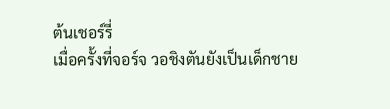ต้นเชอร์รี่
เมื่อครั้งที่จอร์จ วอชิงตันยังเป็นเด็กชาย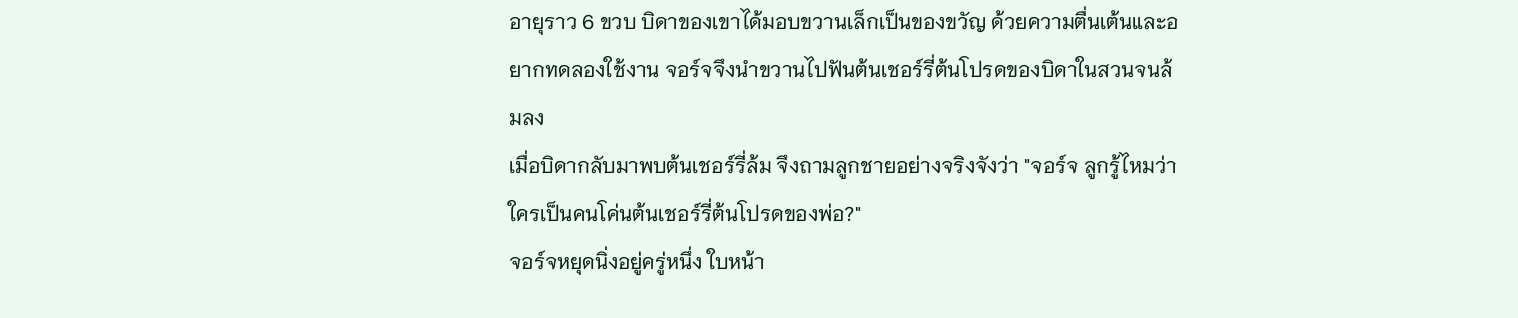อายุราว 6 ขวบ บิดาของเขาได้มอบขวานเล็กเป็นของขวัญ ด้วยความตื่นเต้นและอยากทดลองใช้งาน จอร์จจึงนำขวานไปฟันต้นเชอร์รี่ต้นโปรดของบิดาในสวนจนล้มลง
เมื่อบิดากลับมาพบต้นเชอร์รี่ล้ม จึงถามลูกชายอย่างจริงจังว่า "จอร์จ ลูกรู้ไหมว่าใครเป็นคนโค่นต้นเชอร์รี่ต้นโปรดของพ่อ?"
จอร์จหยุดนิ่งอยู่ครู่หนึ่ง ใบหน้า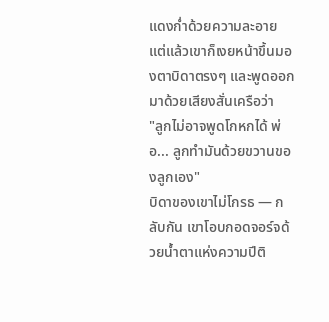แดงก่ำด้วยความละอาย แต่แล้วเขาก็เงยหน้าขึ้นมองตาบิดาตรงๆ และพูดออกมาด้วยเสียงสั่นเครือว่า
"ลูกไม่อาจพูดโกหกได้ พ่อ... ลูกทำมันด้วยขวานของลูกเอง"
บิดาของเขาไม่โกรธ — กลับกัน เขาโอบกอดจอร์จด้วยน้ำตาแห่งความปีติ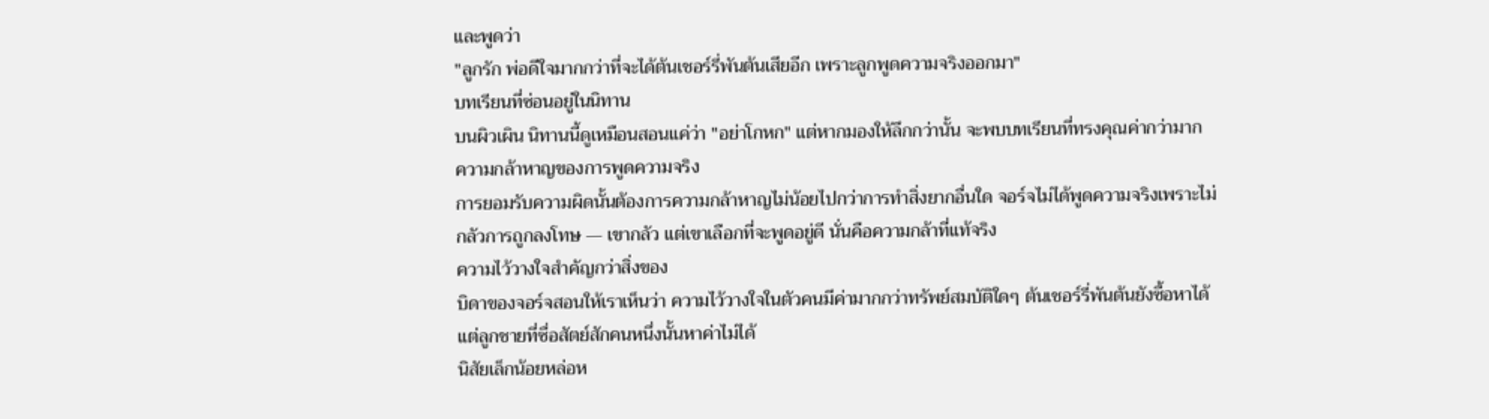และพูดว่า
"ลูกรัก พ่อดีใจมากกว่าที่จะได้ต้นเชอร์รี่พันต้นเสียอีก เพราะลูกพูดความจริงออกมา"
บทเรียนที่ซ่อนอยู่ในนิทาน
บนผิวเผิน นิทานนี้ดูเหมือนสอนแค่ว่า "อย่าโกหก" แต่หากมองให้ลึกกว่านั้น จะพบบทเรียนที่ทรงคุณค่ากว่ามาก
ความกล้าหาญของการพูดความจริง
การยอมรับความผิดนั้นต้องการความกล้าหาญไม่น้อยไปกว่าการทำสิ่งยากอื่นใด จอร์จไม่ได้พูดความจริงเพราะไม่กลัวการถูกลงโทษ — เขากลัว แต่เขาเลือกที่จะพูดอยู่ดี นั่นคือความกล้าที่แท้จริง
ความไว้วางใจสำคัญกว่าสิ่งของ
บิดาของจอร์จสอนให้เราเห็นว่า ความไว้วางใจในตัวคนมีค่ามากกว่าทรัพย์สมบัติใดๆ ต้นเชอร์รี่พันต้นยังซื้อหาได้ แต่ลูกชายที่ซื่อสัตย์สักคนหนึ่งนั้นหาค่าไม่ได้
นิสัยเล็กน้อยหล่อห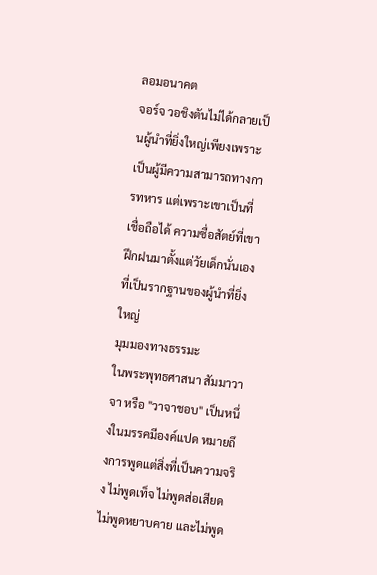ลอมอนาคต
จอร์จ วอชิงตันไม่ได้กลายเป็นผู้นำที่ยิ่งใหญ่เพียงเพราะเป็นผู้มีความสามารถทางการทหาร แต่เพราะเขาเป็นที่เชื่อถือได้ ความซื่อสัตย์ที่เขาฝึกฝนมาตั้งแต่วัยเด็กนั่นเองที่เป็นรากฐานของผู้นำที่ยิ่งใหญ่
มุมมองทางธรรมะ
ในพระพุทธศาสนา สัมมาวาจา หรือ "วาจาชอบ" เป็นหนึ่งในมรรคมีองค์แปด หมายถึงการพูดแต่สิ่งที่เป็นความจริง ไม่พูดเท็จ ไม่พูดส่อเสียด ไม่พูดหยาบคาย และไม่พูด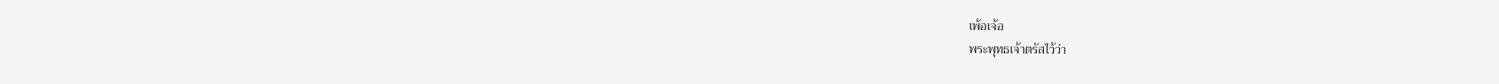เพ้อเจ้อ
พระพุทธเจ้าตรัสไว้ว่า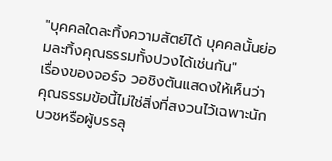"บุคคลใดละทิ้งความสัตย์ได้ บุคคลนั้นย่อมละทิ้งคุณธรรมทั้งปวงได้เช่นกัน"
เรื่องของจอร์จ วอชิงตันแสดงให้เห็นว่า คุณธรรมข้อนี้ไม่ใช่สิ่งที่สงวนไว้เฉพาะนักบวชหรือผู้บรรลุ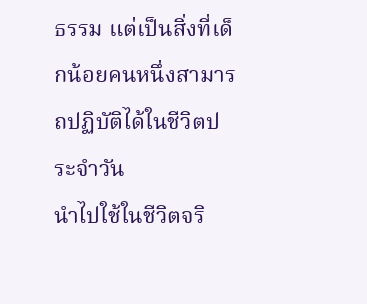ธรรม แต่เป็นสิ่งที่เด็กน้อยคนหนึ่งสามารถปฏิบัติได้ในชีวิตประจำวัน
นำไปใช้ในชีวิตจริ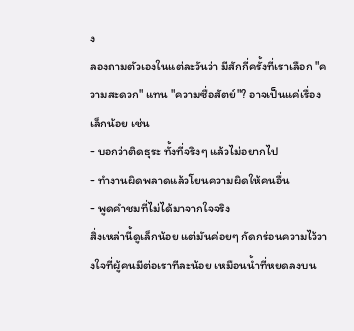ง
ลองถามตัวเองในแต่ละวันว่า มีสักกี่ครั้งที่เราเลือก "ความสะดวก" แทน "ความซื่อสัตย์"? อาจเป็นแค่เรื่องเล็กน้อย เช่น
- บอกว่าติดธุระ ทั้งที่จริงๆ แล้วไม่อยากไป
- ทำงานผิดพลาดแล้วโยนความผิดให้คนอื่น
- พูดคำชมที่ไม่ได้มาจากใจจริง
สิ่งเหล่านี้ดูเล็กน้อย แต่มันค่อยๆ กัดกร่อนความไว้วางใจที่ผู้คนมีต่อเราทีละน้อย เหมือนน้ำที่หยดลงบน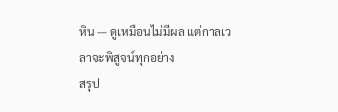หิน — ดูเหมือนไม่มีผล แต่กาลเวลาจะพิสูจน์ทุกอย่าง
สรุป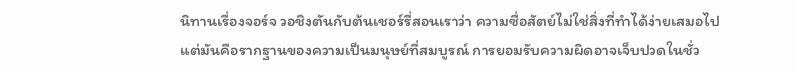นิทานเรื่องจอร์จ วอชิงตันกับต้นเชอร์รี่สอนเราว่า ความซื่อสัตย์ไม่ใช่สิ่งที่ทำได้ง่ายเสมอไป แต่มันคือรากฐานของความเป็นมนุษย์ที่สมบูรณ์ การยอมรับความผิดอาจเจ็บปวดในชั่ว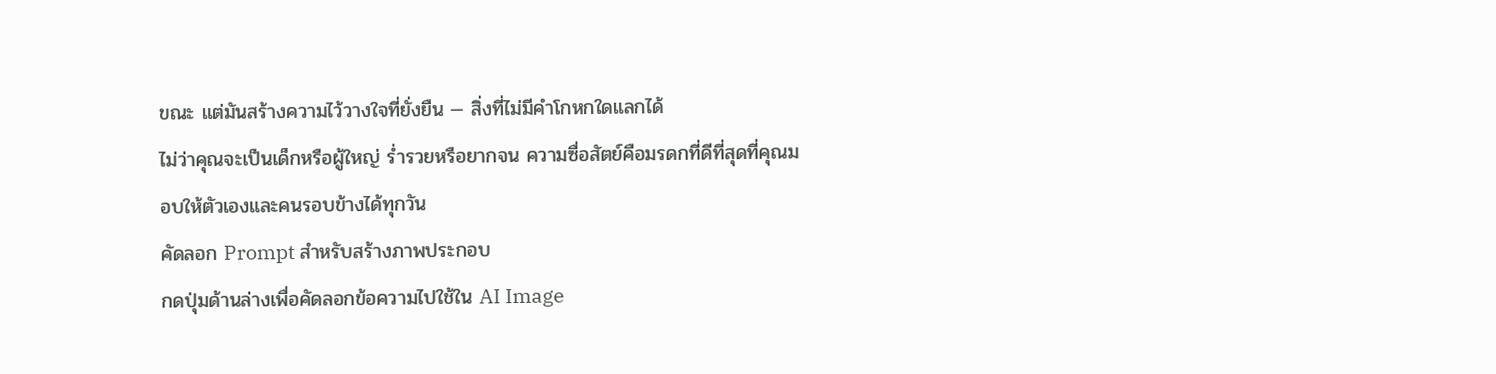ขณะ แต่มันสร้างความไว้วางใจที่ยั่งยืน — สิ่งที่ไม่มีคำโกหกใดแลกได้
ไม่ว่าคุณจะเป็นเด็กหรือผู้ใหญ่ ร่ำรวยหรือยากจน ความซื่อสัตย์คือมรดกที่ดีที่สุดที่คุณมอบให้ตัวเองและคนรอบข้างได้ทุกวัน
คัดลอก Prompt สำหรับสร้างภาพประกอบ
กดปุ่มด้านล่างเพื่อคัดลอกข้อความไปใช้ใน AI Image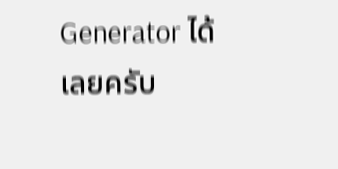Generator ได้เลยครับ